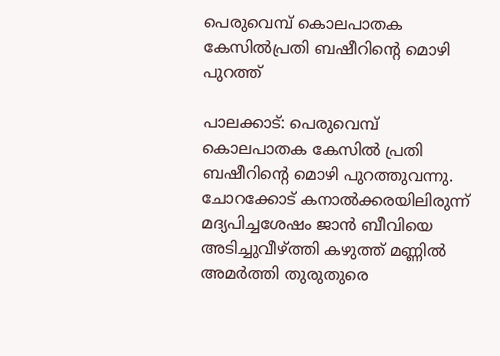പെരുവെമ്പ്‌ കൊലപാതക കേസില്‍പ്രതി ബഷീറിന്റെ മൊഴി പുറത്ത്‌

പാലക്കാട്‌: പെരുവെമ്പ്‌ കൊലപാതക കേസില്‍ പ്രതി ബഷീറിന്റെ മൊഴി പുറത്തുവന്നു. ചോറക്കോട്‌ കനാല്‍ക്കരയിലിരുന്ന്‌ മദ്യപിച്ചശേഷം ജാന്‍ ബീവിയെ അടിച്ചുവീഴ്‌ത്തി കഴുത്ത്‌ മണ്ണില്‍ അമര്‍ത്തി തുരുതുരെ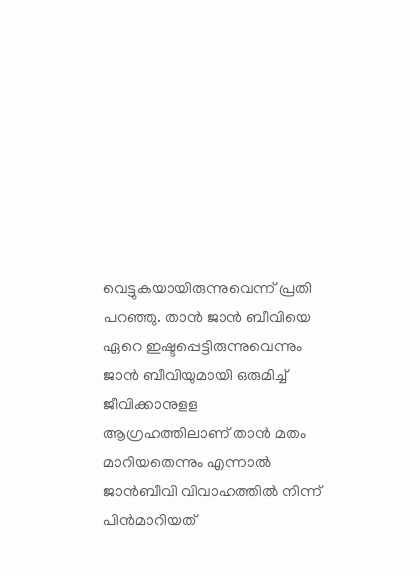വെട്ടുകയായിരുന്നുവെന്ന്‌ പ്രതി പറഞ്ഞു. താന്‍ ജാന്‍ ബീവിയെ ഏറെ ഇഷ്ടപ്പെട്ടിരുന്നുവെന്നും ജാന്‍ ബീവിയുമായി ഒരുമിച്ച്‌ ജീവിക്കാനുളള ആഗ്രഹത്തിലാണ്‌ താന്‍ മതം മാറിയതെന്നും എന്നാല്‍ ജാന്‍ബീവി വിവാഹത്തില്‍ നിന്ന്‌ പിന്‍മാറിയത്‌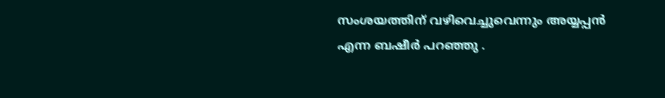സംശയത്തിന്‌ വഴിവെച്ചുവെന്നും അയ്യപ്പന്‍ എന്ന ബഷീര്‍ പറഞ്ഞു .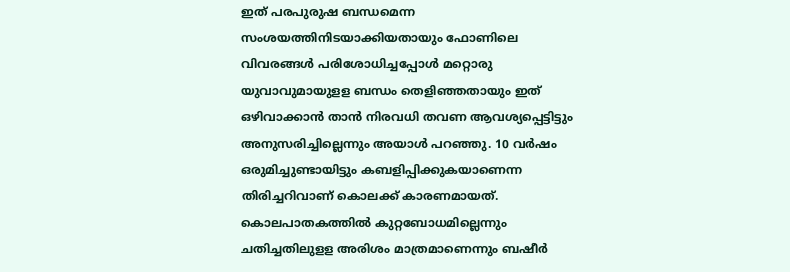ഇത്‌ പരപുരുഷ ബന്ധമെന്ന സംശയത്തിനിടയാക്കിയതായും ഫോണിലെ വിവരങ്ങള്‍ പരിശോധിച്ചപ്പോള്‍ മറ്റൊരു യുവാവുമായുളള ബന്ധം തെളിഞ്ഞതായും ഇത്‌ ഒഴിവാക്കാന്‍ താന്‍ നിരവധി തവണ ആവശ്യപ്പെട്ടിട്ടും അനുസരിച്ചില്ലെന്നും അയാള്‍ പറഞ്ഞു. 10 വര്‍ഷം ഒരുമിച്ചുണ്ടായിട്ടും കബളിപ്പിക്കുകയാണെന്ന തിരിച്ചറിവാണ്‌ കൊലക്ക്‌ കാരണമായത്‌. കൊലപാതകത്തില്‍ കുറ്റബോധമില്ലെന്നും ചതിച്ചതിലുളള അരിശം മാത്രമാണെന്നും ബഷീര്‍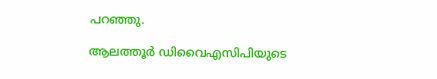പറഞ്ഞു.

ആലത്തൂര്‍ ഡിവൈഎസിപിയുടെ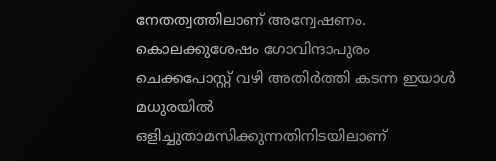നേതത്വത്തിലാണ്‌ അന്വേഷണം. കൊലക്കുശേഷം ഗോവിന്ദാപുരം ചെക്കപോസ്റ്റ് വഴി അതിര്‍ത്തി കടന്ന ഇയാള്‍ മധുരയില്‍ ഒളിച്ചുതാമസിക്കുന്നതിനിടയിലാണ്‌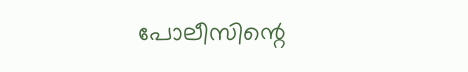പോലീസിന്റെ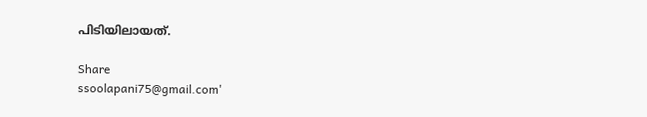പിടിയിലായത്‌.

Share
ssoolapani75@gmail.com'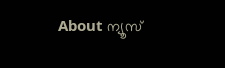About ന്യൂസ്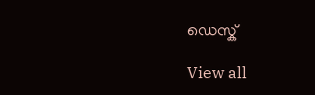ഡെസ്ക്

View all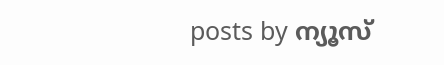posts by ന്യൂസ്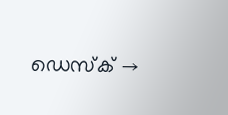ഡെസ്ക് →